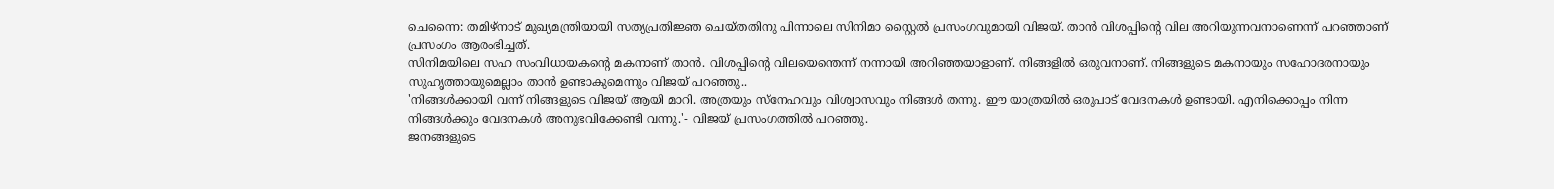ചെന്നൈ: തമിഴ്നാട് മുഖ്യമന്ത്രിയായി സത്യപ്രതിജ്ഞ ചെയ്തതിനു പിന്നാലെ സിനിമാ സ്റ്റൈൽ പ്രസംഗവുമായി വിജയ്. താൻ വിശപ്പിന്റെ വില അറിയുന്നവനാണെന്ന് പറഞ്ഞാണ് പ്രസംഗം ആരംഭിച്ചത്.
സിനിമയിലെ സഹ സംവിധായകന്റെ മകനാണ് താൻ. വിശപ്പിന്റെ വിലയെന്തെന്ന് നന്നായി അറിഞ്ഞയാളാണ്. നിങ്ങളിൽ ഒരുവനാണ്. നിങ്ങളുടെ മകനായും സഹോദരനായും സുഹൃത്തായുമെല്ലാം താൻ ഉണ്ടാകുമെന്നും വിജയ് പറഞ്ഞു..
'നിങ്ങൾക്കായി വന്ന് നിങ്ങളുടെ വിജയ് ആയി മാറി. അത്രയും സ്നേഹവും വിശ്വാസവും നിങ്ങൾ തന്നു. ഈ യാത്രയിൽ ഒരുപാട് വേദനകൾ ഉണ്ടായി. എനിക്കൊപ്പം നിന്ന നിങ്ങൾക്കും വേദനകൾ അനുഭവിക്കേണ്ടി വന്നു.'- വിജയ് പ്രസംഗത്തിൽ പറഞ്ഞു.
ജനങ്ങളുടെ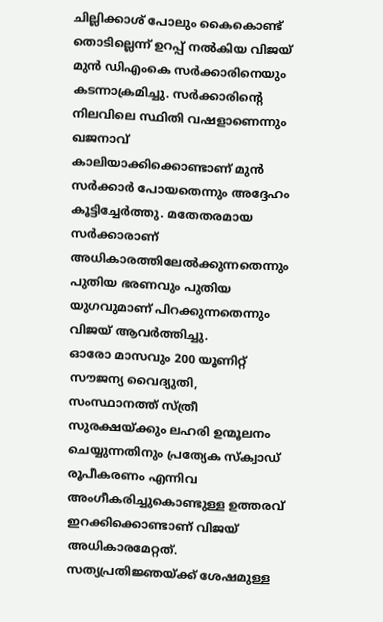ചില്ലിക്കാശ് പോലും കൈകൊണ്ട് തൊടില്ലെന്ന് ഉറപ്പ് നൽകിയ വിജയ് മുൻ ഡിഎംകെ സർക്കാരിനെയും കടന്നാക്രമിച്ചു. സർക്കാരിന്റെ നിലവിലെ സ്ഥിതി വഷളാണെന്നും ഖജനാവ് കാലിയാക്കിക്കൊണ്ടാണ് മുൻ സർക്കാർ പോയതെന്നും അദ്ദേഹം കൂട്ടിച്ചേർത്തു. മതേതരമായ സർക്കാരാണ് അധികാരത്തിലേൽക്കുന്നതെന്നും പുതിയ ഭരണവും പുതിയ യുഗവുമാണ് പിറക്കുന്നതെന്നും വിജയ് ആവർത്തിച്ചു.
ഓരോ മാസവും 200 യൂണിറ്റ് സൗജന്യ വൈദ്യുതി, സംസ്ഥാനത്ത് സ്ത്രീ സുരക്ഷയ്ക്കും ലഹരി ഉന്മൂലനം ചെയ്യുന്നതിനും പ്രത്യേക സ്ക്വാഡ് രൂപീകരണം എന്നിവ അംഗീകരിച്ചുകൊണ്ടുള്ള ഉത്തരവ് ഇറക്കിക്കൊണ്ടാണ് വിജയ് അധികാരമേറ്റത്.
സത്യപ്രതിജ്ഞയ്ക്ക് ശേഷമുള്ള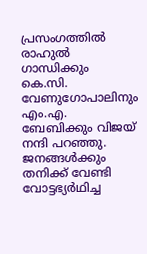പ്രസംഗത്തിൽ രാഹുൽ ഗാന്ധിക്കും കെ.സി. വേണുഗോപാലിനും എം.എ. ബേബിക്കും വിജയ് നന്ദി പറഞ്ഞു. ജനങ്ങൾക്കും തനിക്ക് വേണ്ടി വോട്ടഭ്യർഥിച്ച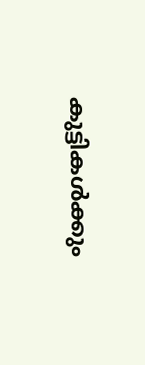കുട്ടികൾക്കും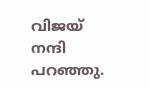വിജയ് നന്ദി പറഞ്ഞു.